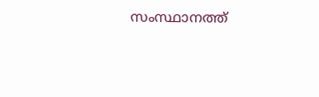സംസ്ഥാനത്ത്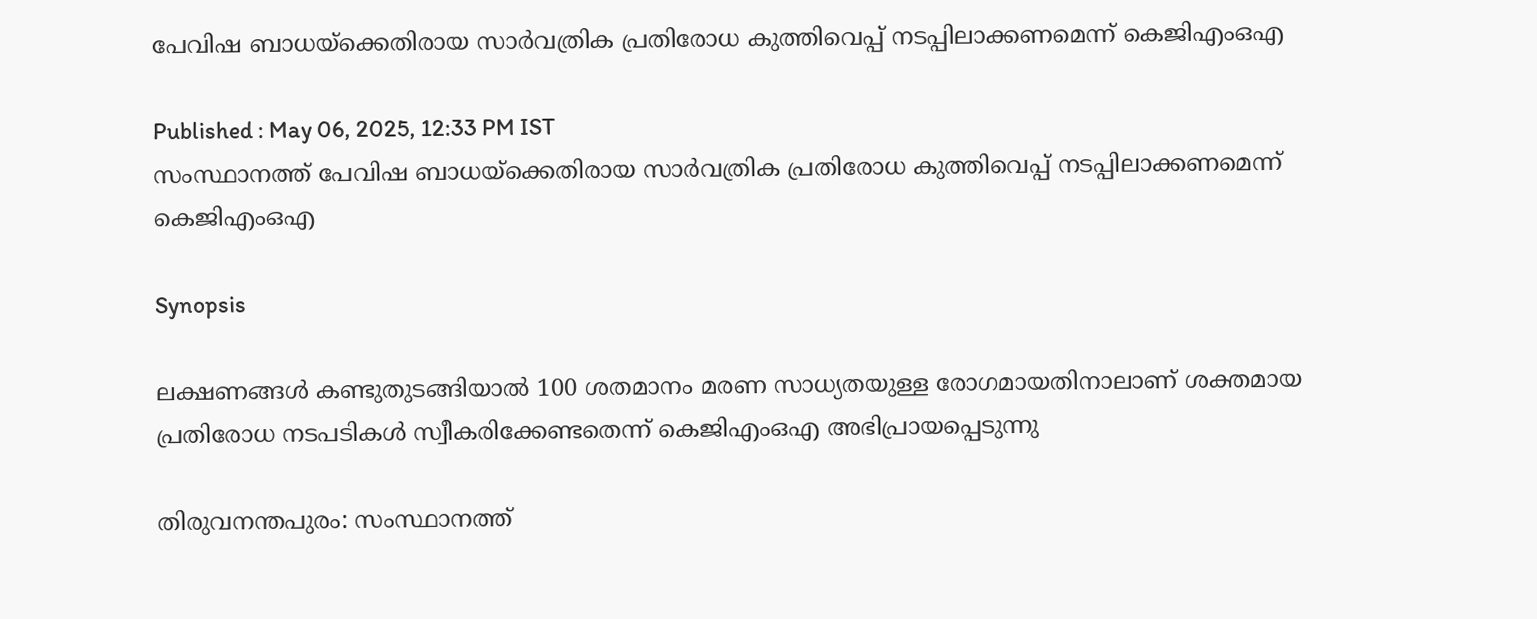പേവിഷ ബാധയ്ക്കെതിരായ സാർവത്രിക പ്രതിരോധ കുത്തിവെപ്പ് നടപ്പിലാക്കണമെന്ന് കെജിഎംഒഎ

Published : May 06, 2025, 12:33 PM IST
സംസ്ഥാനത്ത് പേവിഷ ബാധയ്ക്കെതിരായ സാർവത്രിക പ്രതിരോധ കുത്തിവെപ്പ് നടപ്പിലാക്കണമെന്ന് കെജിഎംഒഎ

Synopsis

ലക്ഷണങ്ങൾ കണ്ടുതുടങ്ങിയാൽ 100 ശതമാനം മരണ സാധ്യതയുള്ള രോഗമായതിനാലാണ് ശക്തമായ പ്രതിരോധ നടപടികൾ സ്വീകരിക്കേണ്ടതെന്ന് കെജിഎംഒഎ അഭിപ്രായപ്പെടുന്നു

തിരുവനന്തപുരം: സംസ്ഥാനത്ത്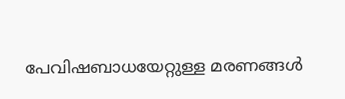പേവിഷബാധയേറ്റുള്ള മരണങ്ങൾ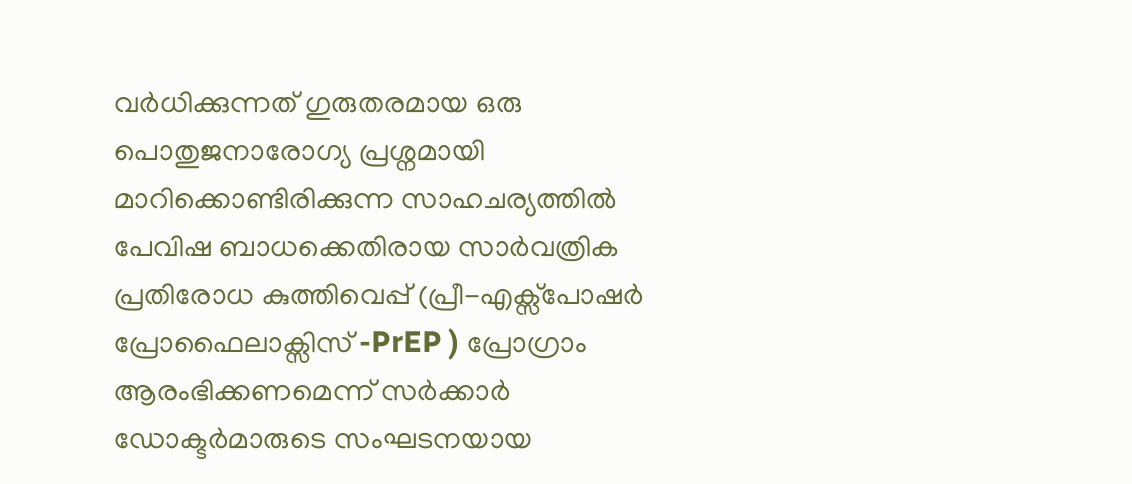വർധിക്കുന്നത് ഗുരുതരമായ ഒരു പൊതുജനാരോഗ്യ പ്രശ്നമായി മാറിക്കൊണ്ടിരിക്കുന്ന സാഹചര്യത്തിൽ പേവിഷ ബാധക്കെതിരായ സാർവത്രിക പ്രതിരോധ കുത്തിവെപ്പ് (പ്രീ-എക്സ്പോഷർ പ്രോഫൈലാക്സിസ് -PrEP ) പ്രോഗ്രാം ആരംഭിക്കണമെന്ന് സർക്കാർ ഡോക്ടർമാരുടെ സംഘടനയായ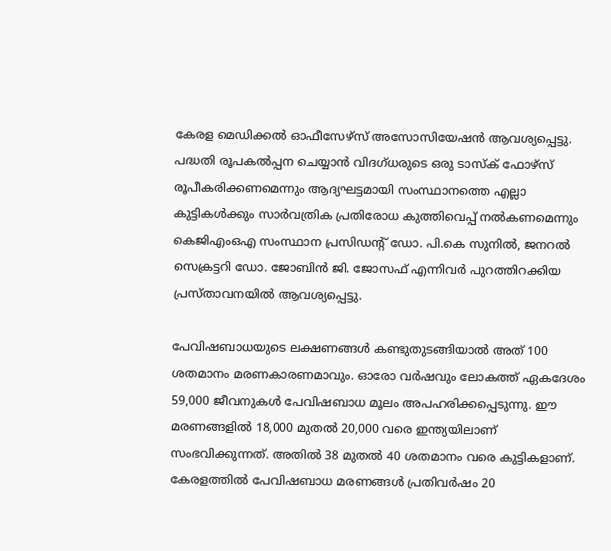കേരള മെഡിക്കൽ ഓഫീസേഴ്സ് അസോസിയേഷൻ ആവശ്യപ്പെട്ടു. പദ്ധതി രൂപകൽപ്പന ചെയ്യാൻ വിദഗ്ധരുടെ ഒരു ടാസ്‌ക് ഫോഴ്‌സ് രൂപീകരിക്കണമെന്നും ആദ്യഘട്ടമായി സംസ്ഥാനത്തെ എല്ലാ കുട്ടികൾക്കും സാർവത്രിക പ്രതിരോധ കുത്തിവെപ്പ് നൽകണമെന്നും കെജിഎംഒഎ സംസ്ഥാന പ്രസിഡന്റ് ഡോ. പി.കെ സുനിൽ, ജനറൽ സെക്രട്ടറി ഡോ. ജോബിൻ ജി. ജോസഫ് എന്നിവർ പുറത്തിറക്കിയ പ്രസ്താവനയിൽ ആവശ്യപ്പെട്ടു.

പേവിഷബാധയുടെ ലക്ഷണങ്ങൾ കണ്ടുതുടങ്ങിയാൽ അത് 100 ശതമാനം മരണകാരണമാവും. ഓരോ വർഷവും ലോകത്ത് ഏകദേശം 59,000 ജീവനുകൾ പേവിഷബാധ മൂലം അപഹരിക്കപ്പെടുന്നു. ഈ മരണങ്ങളിൽ 18,000 മുതൽ 20,000 വരെ ഇന്ത്യയിലാണ് സംഭവിക്കുന്നത്. അതിൽ 38 മുതൽ 40 ശതമാനം വരെ കുട്ടികളാണ്. കേരളത്തിൽ പേവിഷബാധ മരണങ്ങൾ പ്രതിവർഷം 20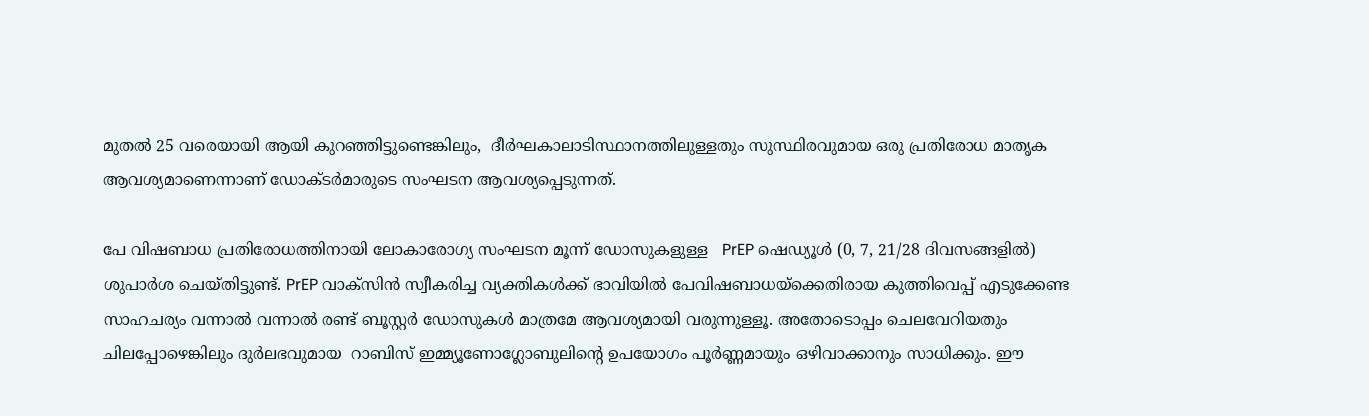മുതൽ 25 വരെയായി ആയി കുറഞ്ഞിട്ടുണ്ടെങ്കിലും,  ദീർഘകാലാടിസ്ഥാനത്തിലുള്ളതും സുസ്ഥിരവുമായ ഒരു പ്രതിരോധ മാതൃക ആവശ്യമാണെന്നാണ് ഡോക്ടർമാരുടെ സംഘടന ആവശ്യപ്പെടുന്നത്.

പേ വിഷബാധ പ്രതിരോധത്തിനായി ലോകാരോഗ്യ സംഘടന മൂന്ന് ഡോസുകളുള്ള   PrEP ഷെഡ്യൂൾ (0, 7, 21/28 ദിവസങ്ങളിൽ)   ശുപാർശ ചെയ്തിട്ടുണ്ട്. PrEP വാക്സിൻ സ്വീകരിച്ച വ്യക്തികൾക്ക് ഭാവിയിൽ പേവിഷബാധയ്ക്കെതിരായ കുത്തിവെപ്പ് എടുക്കേണ്ട സാഹചര്യം വന്നാൽ വന്നാൽ രണ്ട് ബൂസ്റ്റർ ഡോസുകൾ മാത്രമേ ആവശ്യമായി വരുന്നുള്ളൂ. അതോടൊപ്പം ചെലവേറിയതും ചിലപ്പോഴെങ്കിലും ദുർലഭവുമായ  റാബിസ് ഇമ്മ്യൂണോഗ്ലോബുലിന്റെ ഉപയോഗം പൂർണ്ണമായും ഒഴിവാക്കാനും സാധിക്കും. ഈ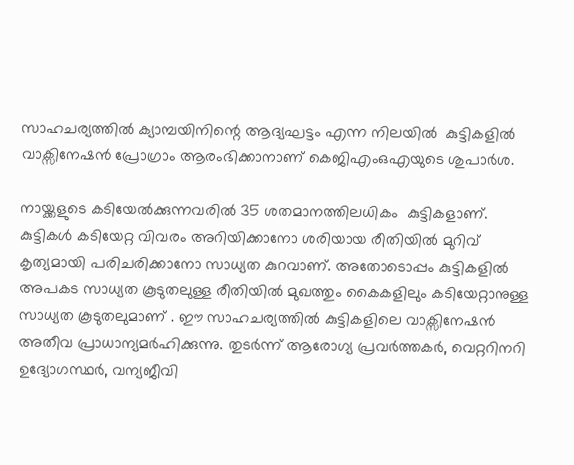സാഹചര്യത്തിൽ ക്യാമ്പയിനിന്റെ ആദ്യഘട്ടം എന്ന നിലയിൽ  കുട്ടികളിൽ വാക്സിനേഷൻ പ്രോഗ്രാം ആരംഭിക്കാനാണ് കെജിഎംഒഎയുടെ ശുപാർശ.

നായ്ക്കളുടെ കടിയേൽക്കുന്നവരിൽ 35 ശതമാനത്തിലധികം  കുട്ടികളാണ്. കുട്ടികൾ കടിയേറ്റ വിവരം അറിയിക്കാനോ ശരിയായ രീതിയിൽ മുറിവ് കൃത്യമായി പരിചരിക്കാനോ സാധ്യത കുറവാണ്. അതോടൊപ്പം കുട്ടികളിൽ അപകട സാധ്യത കൂടുതലുള്ള രീതിയിൽ മുഖത്തും കൈകളിലും കടിയേറ്റാനുള്ള സാധ്യത കൂടുതലുമാണ് . ഈ സാഹചര്യത്തിൽ കുട്ടികളിലെ വാക്സിനേഷൻ അതീവ പ്രാധാന്യമർഹിക്കുന്നു. തുടർന്ന് ആരോഗ്യ പ്രവർത്തകർ, വെറ്ററിനറി ഉദ്യോഗസ്ഥർ, വന്യജീവി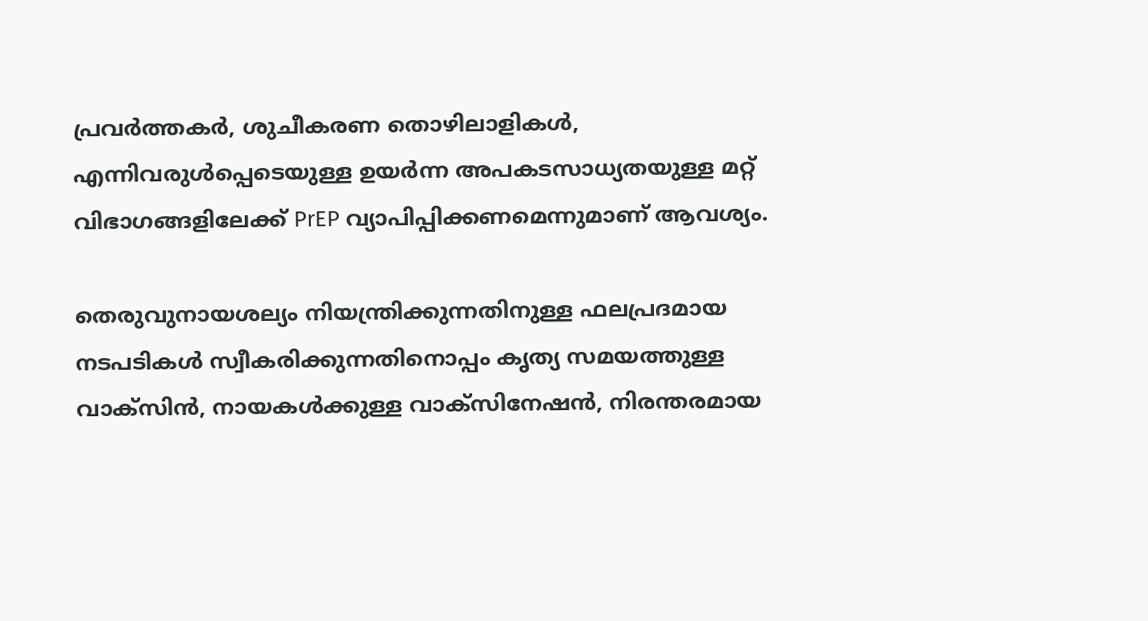പ്രവർത്തകർ, ശുചീകരണ തൊഴിലാളികൾ,  എന്നിവരുൾപ്പെടെയുള്ള ഉയർന്ന അപകടസാധ്യതയുള്ള മറ്റ് വിഭാഗങ്ങളിലേക്ക് PrEP വ്യാപിപ്പിക്കണമെന്നുമാണ് ആവശ്യം.

തെരുവുനായശല്യം നിയന്ത്രിക്കുന്നതിനുള്ള ഫലപ്രദമായ നടപടികൾ സ്വീകരിക്കുന്നതിനൊപ്പം കൃത്യ സമയത്തുള്ള വാക്സിൻ, നായകൾക്കുള്ള വാക്സിനേഷൻ, നിരന്തരമായ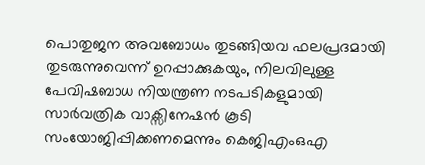പൊതുജന അവബോധം തുടങ്ങിയവ ഫലപ്രദമായി തുടരുന്നുവെന്ന് ഉറപ്പാക്കുകയും, നിലവിലുള്ള പേവിഷബാധ നിയന്ത്രണ നടപടികളുമായി സാർവത്രിക വാക്സിനേഷൻ കൂടി സംയോജിപ്പിക്കണമെന്നും കെജിഎംഒഎ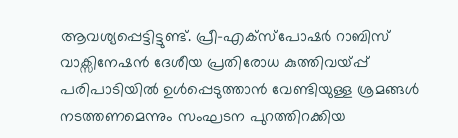ആവശ്യപ്പെട്ടിട്ടുണ്ട്. പ്രീ-എക്സ്പോഷർ റാബിസ് വാക്സിനേഷൻ ദേശീയ പ്രതിരോധ കുത്തിവയ്പ്പ് പരിപാടിയിൽ ഉൾപ്പെടുത്താൻ വേണ്ടിയുള്ള ശ്രമങ്ങൾ നടത്തണമെന്നും സംഘടന പുറത്തിറക്കിയ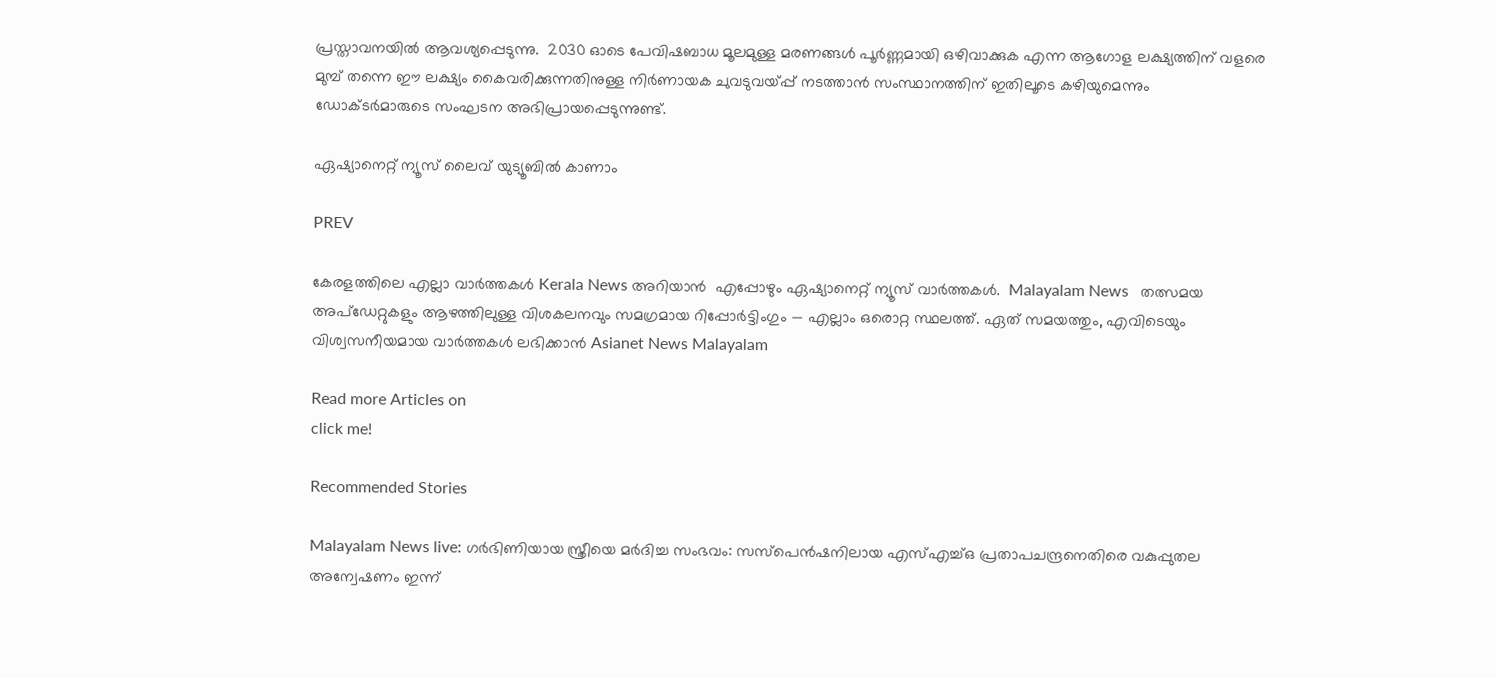പ്രസ്താവനയിൽ ആവശ്യപ്പെടുന്നു.  2030 ഓടെ പേവിഷബാധ മൂലമുള്ള മരണങ്ങൾ പൂർണ്ണമായി ഒഴിവാക്കുക എന്ന ആഗോള ലക്ഷ്യത്തിന് വളരെ മുമ്പ് തന്നെ ഈ ലക്ഷ്യം കൈവരിക്കുന്നതിനുള്ള നിർണായക ചുവടുവയ്പ്പ് നടത്താൻ സംസ്ഥാനത്തിന് ഇതിലൂടെ കഴിയുമെന്നും ഡോക്ടർമാരുടെ സംഘടന അഭിപ്രായപ്പെടുന്നുണ്ട്.

ഏഷ്യാനെറ്റ് ന്യൂസ് ലൈവ് യുട്യൂബിൽ കാണാം

PREV

കേരളത്തിലെ എല്ലാ വാർത്തകൾ Kerala News അറിയാൻ  എപ്പോഴും ഏഷ്യാനെറ്റ് ന്യൂസ് വാർത്തകൾ.  Malayalam News   തത്സമയ അപ്‌ഡേറ്റുകളും ആഴത്തിലുള്ള വിശകലനവും സമഗ്രമായ റിപ്പോർട്ടിംഗും — എല്ലാം ഒരൊറ്റ സ്ഥലത്ത്. ഏത് സമയത്തും, എവിടെയും വിശ്വസനീയമായ വാർത്തകൾ ലഭിക്കാൻ Asianet News Malayalam

Read more Articles on
click me!

Recommended Stories

Malayalam News live: ഗര്‍ഭിണിയായ സ്ത്രീയെ മര്‍ദിച്ച സംഭവം: സസ്പെന്‍ഷനിലായ എസ്എച്ച്ഒ പ്രതാപചന്ദ്രനെതിരെ വകുപ്പുതല അന്വേഷണം ഇന്ന്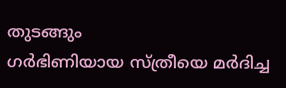തുടങ്ങും
ഗര്‍ഭിണിയായ സ്ത്രീയെ മര്‍ദിച്ച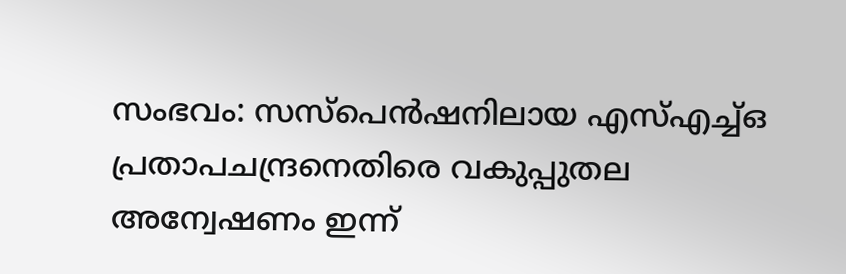സംഭവം: സസ്പെന്‍ഷനിലായ എസ്എച്ച്ഒ പ്രതാപചന്ദ്രനെതിരെ വകുപ്പുതല അന്വേഷണം ഇന്ന്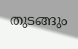തുടങ്ങും